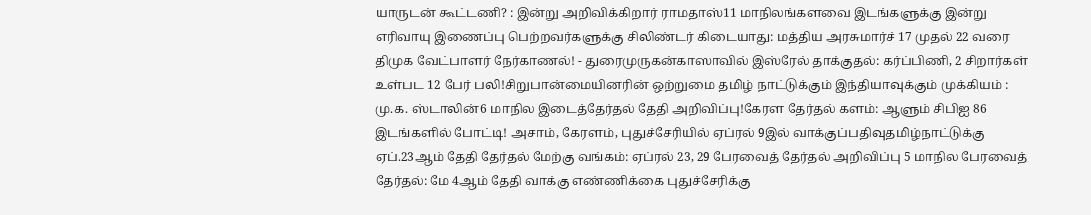யாருடன் கூட்டணி? : இன்று அறிவிக்கிறார் ராமதாஸ்11 மாநிலங்களவை இடங்களுக்கு இன்று எரிவாயு இணைப்பு பெற்றவர்களுக்கு சிலிண்டர் கிடையாது: மத்திய அரசுமார்ச் 17 முதல் 22 வரை திமுக வேட்பாளர் நேர்காணல்! - துரைமுருகன்காஸாவில் இஸ்ரேல் தாக்குதல்: கர்ப்பிணி, 2 சிறார்கள் உள்பட 12 பேர் பலி!சிறுபான்மையினரின் ஒற்றுமை தமிழ் நாட்டுக்கும் இந்தியாவுக்கும் முக்கியம் : மு.க. ஸ்டாலின்6 மாநில இடைத்தேர்தல் தேதி அறிவிப்பு!கேரள தேர்தல் களம்: ஆளும் சிபிஐ 86 இடங்களில் போட்டி! அசாம், கேரளம், புதுச்சேரியில் ஏப்ரல் 9இல் வாக்குப்பதிவுதமிழ்நாட்டுக்கு ஏப்.23ஆம் தேதி தேர்தல் மேற்கு வங்கம்: ஏப்ரல் 23, 29 பேரவைத் தேர்தல் அறிவிப்பு 5 மாநில பேரவைத் தேர்தல்: மே 4ஆம் தேதி வாக்கு எண்ணிக்கை புதுச்சேரிக்கு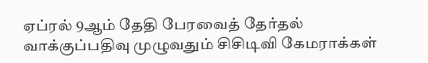ஏப்ரல் 9ஆம் தேதி பேரவைத் தேர்தல் வாக்குப்பதிவு முழுவதும் சிசிடிவி கேமராக்கள்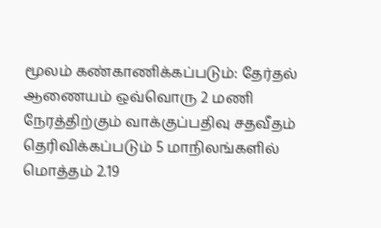மூலம் கண்காணிக்கப்படும்: தேர்தல் ஆணையம் ஒவ்வொரு 2 மணி நேரத்திற்கும் வாக்குப்பதிவு சதவீதம் தெரிவிக்கப்படும் 5 மாநிலங்களில் மொத்தம் 2.19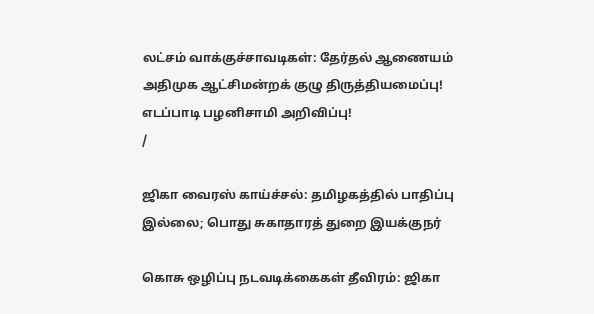லட்சம் வாக்குச்சாவடிகள்: தேர்தல் ஆணையம் அதிமுக ஆட்சிமன்றக் குழு திருத்தியமைப்பு! எடப்பாடி பழனிசாமி அறிவிப்பு!
/

ஜிகா வைரஸ் காய்ச்சல்: தமிழகத்தில் பாதிப்பு இல்லை; பொது சுகாதாரத் துறை இயக்குநர்

கொசு ஒழிப்பு நடவடிக்கைகள் தீவிரம்: ஜிகா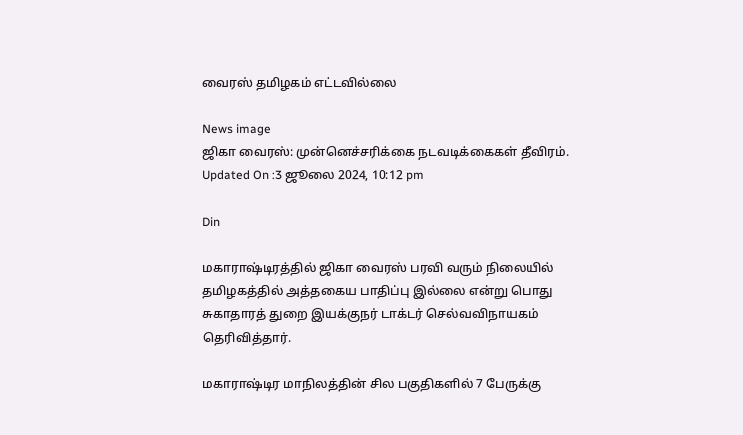வைரஸ் தமிழகம் எட்டவில்லை

News image
ஜிகா வைரஸ்: முன்னெச்சரிக்கை நடவடிக்கைகள் தீவிரம்.
Updated On :3 ஜூலை 2024, 10:12 pm

Din

மகாராஷ்டிரத்தில் ஜிகா வைரஸ் பரவி வரும் நிலையில் தமிழகத்தில் அத்தகைய பாதிப்பு இல்லை என்று பொது சுகாதாரத் துறை இயக்குநர் டாக்டர் செல்வவிநாயகம் தெரிவித்தார்.

மகாராஷ்டிர மாநிலத்தின் சில பகுதிகளில் 7 பேருக்கு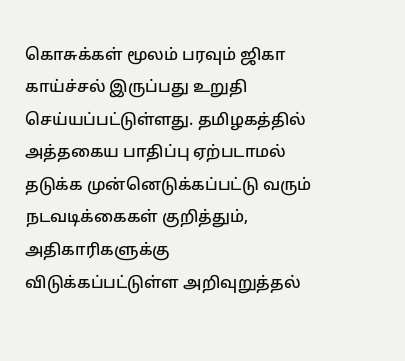கொசுக்கள் மூலம் பரவும் ஜிகா காய்ச்சல் இருப்பது உறுதி செய்யப்பட்டுள்ளது. தமிழகத்தில் அத்தகைய பாதிப்பு ஏற்படாமல் தடுக்க முன்னெடுக்கப்பட்டு வரும் நடவடிக்கைகள் குறித்தும், அதிகாரிகளுக்கு விடுக்கப்பட்டுள்ள அறிவுறுத்தல்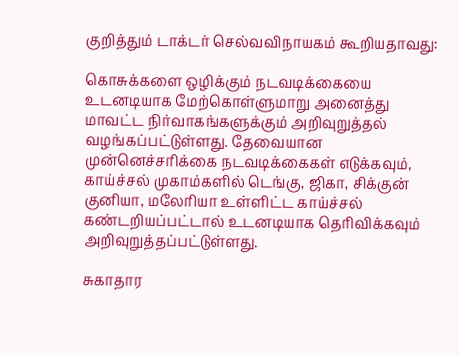குறித்தும் டாக்டர் செல்வவிநாயகம் கூறியதாவது:

கொசுக்களை ஒழிக்கும் நடவடிக்கையை உடனடியாக மேற்கொள்ளுமாறு அனைத்து மாவட்ட நிர்வாகங்களுக்கும் அறிவுறுத்தல் வழங்கப்பட்டுள்ளது. தேவையான முன்னெச்சரிக்கை நடவடிக்கைகள் எடுக்கவும், காய்ச்சல் முகாம்களில் டெங்கு, ஜிகா, சிக்குன் குனியா, மலேரியா உள்ளிட்ட காய்ச்சல் கண்டறியப்பட்டால் உடனடியாக தெரிவிக்கவும் அறிவுறுத்தப்பட்டுள்ளது.

சுகாதார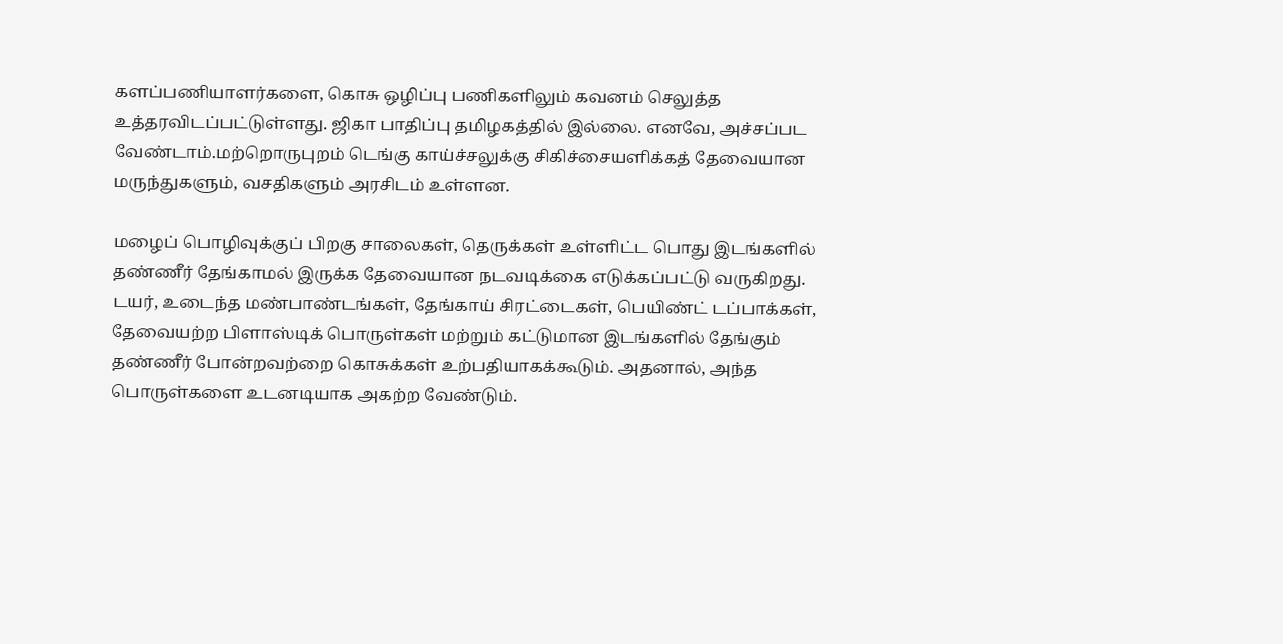களப்பணியாளர்களை, கொசு ஒழிப்பு பணிகளிலும் கவனம் செலுத்த உத்தரவிடப்பட்டுள்ளது. ஜிகா பாதிப்பு தமிழகத்தில் இல்லை. எனவே, அச்சப்பட வேண்டாம்.மற்றொருபுறம் டெங்கு காய்ச்சலுக்கு சிகிச்சையளிக்கத் தேவையான மருந்துகளும், வசதிகளும் அரசிடம் உள்ளன.

மழைப் பொழிவுக்குப் பிறகு சாலைகள், தெருக்கள் உள்ளிட்ட பொது இடங்களில் தண்ணீர் தேங்காமல் இருக்க தேவையான நடவடிக்கை எடுக்கப்பட்டு வருகிறது. டயர், உடைந்த மண்பாண்டங்கள், தேங்காய் சிரட்டைகள், பெயிண்ட் டப்பாக்கள், தேவையற்ற பிளாஸ்டிக் பொருள்கள் மற்றும் கட்டுமான இடங்களில் தேங்கும் தண்ணீர் போன்றவற்றை கொசுக்கள் உற்பதியாகக்கூடும். அதனால், அந்த பொருள்களை உடனடியாக அகற்ற வேண்டும்.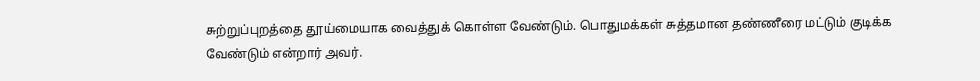சுற்றுப்புறத்தை தூய்மையாக வைத்துக் கொள்ள வேண்டும். பொதுமக்கள் சுத்தமான தண்ணீரை மட்டும் குடிக்க வேண்டும் என்றார் அவர்.